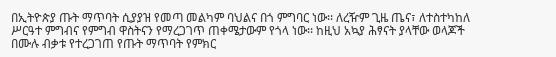በኢትዮጵያ ጡት ማጥባት ሲያያዝ የመጣ መልካም ባህልና በጎ ምግባር ነው፡፡ ለረዥም ጊዜ ጤና፣ ለተስተካከለ ሥርዓተ ምግብና የምግብ ዋስትናን የማረጋገጥ ጠቀሜታውም የጎላ ነው፡፡ ከዚህ አኳያ ሕፃናት ያላቸው ወላጆች በሙሉ ብቃቱ የተረጋገጠ የጡት ማጥባት የምክር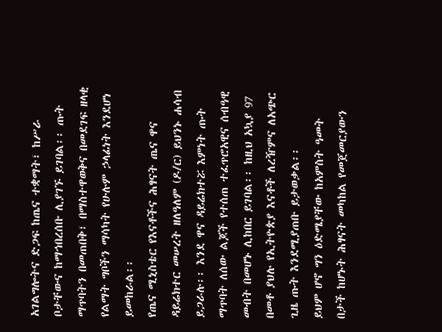አገልግሎትና ድጋፍ ከጤና ተቋማት፣ ከሥራ ቦታቸውና ከማኅበረሰቡ ሊያገኙ ይገባል፡፡ ጡት ማጥባትን በመጠበቅ፣ በማስተዋወቅና በመደገፍ ዘላቂ የልማት ግቦችን ማሳካት የሁሉም ኃላፊነት እንደሆነ ይመከራል፡፡
የጤና ሚኒስቴር የእናቶችና ሕፃናት ጤና ዋና ዳይሬክተር መሠረት ዘለዓለም (ዶ/ር) ይህንኑ ሐሳብ ይጋራሉ፡፡ እንደ ዋና ዳይሬክተሯ እምነት ጡት ማጥባት ለሰው ልጆች የተሰጠ ተፈጥሮአዊና ሰብዓዊ መብት በመሆኑ ሊከበር ይገባል፡፡ ከዚህ አኳያ 97 በመቶ ያህሉ የኢትዮጵያ እናቶች ለረዥምና ለአጭር ጊዜ ጡት እንደሚያጠቡ ይታወቃል፡፡
ይህም ሆኖ ግን ዕድሜያቸው ከአምስት ዓመት በታች ከሆኑት ሕፃናት መካከል የመጀመርያውን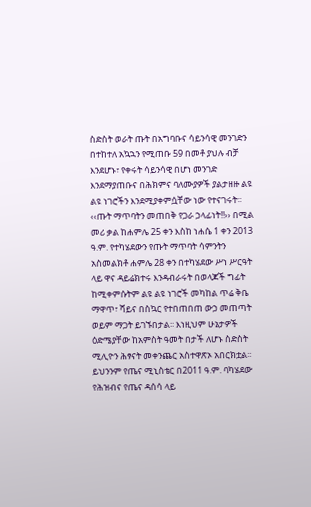ስድስት ወራት ጡት በአግባቡና ሳይንሳዊ መንገድን በተከተለ አኳኋን የሚጠቡ 59 በመቶ ያህሉ ብቻ እንደሆኑ፣ የቀሩት ሳይንሳዊ በሆነ መንገድ እንደማያጠቡና በሕክምና ባለሙያዎች ያልታዘዙ ልዩ ልዩ ነገሮችን እንደሚያቀምሷቸው ነው የተናገሩት፡፡
‹‹ጡት ማጥባትን መጠበቅ የጋራ ኃላፊነት!!›› በሚል መሪ ቃል ከሐምሌ 25 ቀን እስከ ነሐሴ 1 ቀን 2013 ዓ.ም. የተካሄደውን የጡት ማጥባት ሳምንትን አስመልክቶ ሐምሌ 28 ቀን በተካሄደው ሥነ ሥርዓት ላይ ዋና ዳይሬክተሩ እንዳብራሩት በወላጆች ግፊት ከሚቀምሱትም ልዩ ልዩ ነገሮች መካከል ጥሬ ቅቤ ማዋጥ፣ ሻይና በስኳር የተበጠበጠ ውኃ መጠጣት ወይም ማጋት ይገኙበታል፡፡ እነዚህም ሁኔታዎች ዕድሜያቸው ከአምስት ዓመት በታች ለሆኑ ስድስት ሚሊዮን ሕፃናት መቀንጨር አስተዋጽኦ አበርክቷል፡፡ ይህንንም የጤና ሚኒስቴር በ2011 ዓ.ም. ባካሄደው የሕዝብና የጤና ዳሰሳ ላይ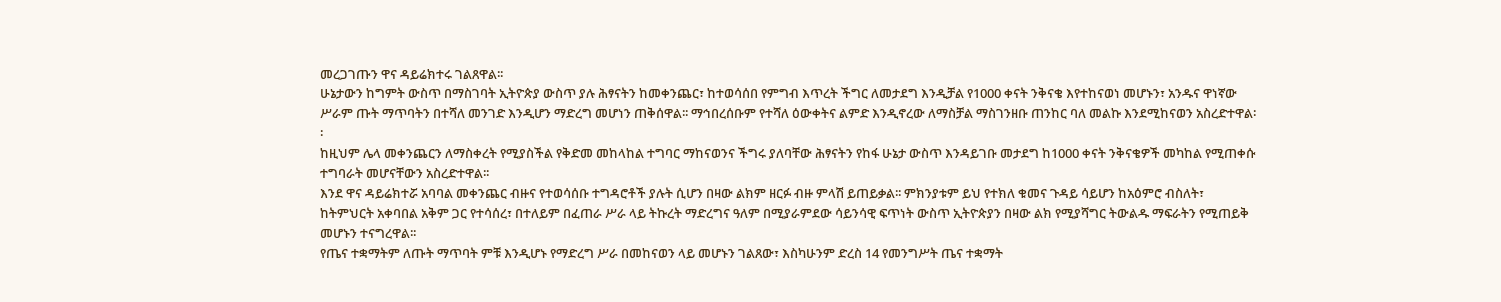መረጋገጡን ዋና ዳይሬክተሩ ገልጸዋል፡፡
ሁኔታውን ከግምት ውስጥ በማስገባት ኢትዮጵያ ውስጥ ያሉ ሕፃናትን ከመቀንጨር፣ ከተወሳሰበ የምግብ እጥረት ችግር ለመታደግ እንዲቻል የ1000 ቀናት ንቅናቄ እየተከናወነ መሆኑን፣ አንዱና ዋነኛው ሥራም ጡት ማጥባትን በተሻለ መንገድ እንዲሆን ማድረግ መሆነን ጠቅሰዋል፡፡ ማኅበረሰቡም የተሻለ ዕውቀትና ልምድ እንዲኖረው ለማስቻል ማስገንዘቡ ጠንከር ባለ መልኩ እንደሚከናወን አስረድተዋል፡፡
ከዚህም ሌላ መቀንጨርን ለማስቀረት የሚያስችል የቅድመ መከላከል ተግባር ማከናወንና ችግሩ ያለባቸው ሕፃናትን የከፋ ሁኔታ ውስጥ እንዳይገቡ መታደግ ከ1000 ቀናት ንቅናቄዎች መካከል የሚጠቀሱ ተግባራት መሆናቸውን አስረድተዋል፡፡
እንደ ዋና ዳይሬክተሯ አባባል መቀንጨር ብዙና የተወሳሰቡ ተግዳሮቶች ያሉት ሲሆን በዛው ልክም ዘርፉ ብዙ ምላሽ ይጠይቃል፡፡ ምክንያቱም ይህ የተክለ ቁመና ጉዳይ ሳይሆን ከአዕምሮ ብስለት፣ ከትምህርት አቀባበል አቅም ጋር የተሳሰረ፣ በተለይም በፈጠራ ሥራ ላይ ትኩረት ማድረግና ዓለም በሚያራምደው ሳይንሳዊ ፍጥነት ውስጥ ኢትዮጵያን በዛው ልክ የሚያሻግር ትውልዱ ማፍራትን የሚጠይቅ መሆኑን ተናግረዋል፡፡
የጤና ተቋማትም ለጡት ማጥባት ምቹ እንዲሆኑ የማድረግ ሥራ በመከናወን ላይ መሆኑን ገልጸው፣ እስካሁንም ድረስ 14 የመንግሥት ጤና ተቋማት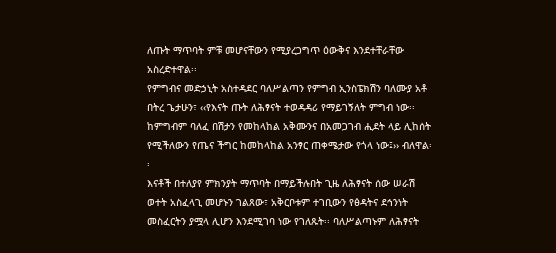ለጡት ማጥባት ምቹ መሆናቸውን የሚያረጋግጥ ዕውቅና እንደተቸራቸው አስረድተዋል፡፡
የምግብና መድኃኒት አስተዳደር ባለሥልጣን የምግብ ኢንስፔክሽን ባለሙያ አቶ በትረ ጌታሁን፣ ‹‹የእናት ጡት ለሕፃናት ተወዳዳሪ የማይገኝለት ምግብ ነው፡፡ ከምግብም ባለፈ በሽታን የመከላከል አቅሙንና በአመጋገብ ሒደት ላይ ሊከሰት የሚችለውን የጤና ችግር ከመከላከል አንፃር ጠቀሜታው የጎላ ነው፤›› ብለዋል፡፡
እናቶች በተለያየ ምክንያት ማጥባት በማይችሉበት ጊዜ ለሕፃናት ሰው ሠራሽ ወተት አስፈላጊ መሆኑን ገልጸው፣ አቅርቦቱም ተገቢውን የፅዳትና ደኅንነት መስፈርትን ያሟላ ሊሆን እንደሚገባ ነው የገለጹት፡፡ ባለሥልጣኑም ለሕፃናት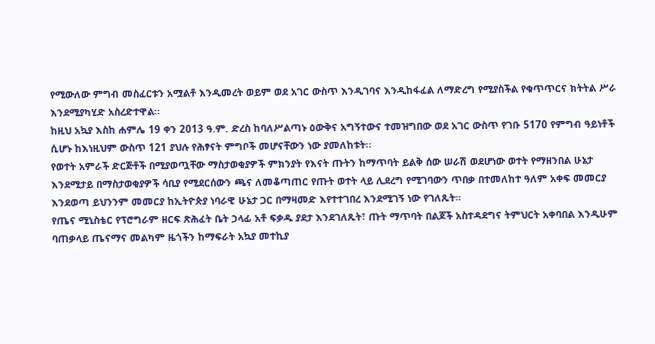የሚውለው ምግብ መስፈርቱን አሟልቶ እንዲመረት ወይም ወደ አገር ውስጥ እንዲገባና እንዲከፋፈል ለማድረግ የሚያስችል የቁጥጥርና ክትትል ሥራ እንደሚያካሂድ አስረድተዋል፡፡
ከዚህ አኳያ እስከ ሐምሌ 19 ቀን 2013 ዓ.ም. ድረስ ከባለሥልጣኑ ዕውቅና አግኝተውና ተመዝግበው ወደ አገር ውስጥ የገቡ 5170 የምግብ ዓይነቶች ሲሆኑ ከእነዚህም ውስጥ 121 ያህሉ የሕፃናት ምግቦች መሆናቸውን ነው ያመለከቱት፡፡
የወተት አምራች ድርጅቶች በሚያወጧቸው ማስታወቂያዎች ምክንያት የእናት ጡትን ከማጥባት ይልቅ ሰው ሠራሽ ወደሆነው ወተት የማዘንበል ሁኔታ እንደሚታይ በማስታወቂያዎች ሳቢያ የሚደርሰውን ጫና ለመቆጣጠር የጡት ወተት ላይ ሊደረግ የሚገባውን ጥበቃ በተመለከተ ዓለም አቀፍ መመርያ እንደወጣ ይህንንም መመርያ ከኢትዮጵያ ነባራዊ ሁኔታ ጋር በማዛመድ እየተተገበረ እንደሚገኝ ነው የገለጹት፡፡
የጤና ሚኒስቴር የፕሮግራም ዘርፍ ጽሕፈት ቤት ኃላፊ አቶ ፍቃዱ ያደታ እንደገለጹት፣ ጡት ማጥባት በልጆች አስተዳደግና ትምህርት አቀባበል እንዲሁም ባጠቃላይ ጤናማና መልካም ዜጎችን ከማፍራት አኳያ መተኪያ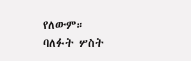የለውም።
ባለፉት ሦስት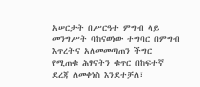አሠርታት በሥርዓተ ምግብ ላይ መንግሥት ባከናወነው ተግባር በምግብ እጥረትና አለመመጣጠን ችግር የሚጠቁ ሕፃናትን ቁጥር በከፍተኛ ደረጃ ለመቀነስ እንደተቻለ፣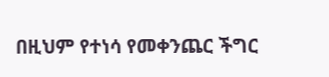በዚህም የተነሳ የመቀንጨር ችግር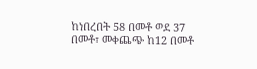ከነበረበት 58 በመቶ ወደ 37 በመቶ፣ መቀጨጭ ከ12 በመቶ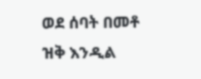ወደ ሰባት በመቶ ዝቅ እንዲል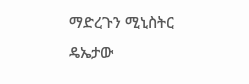ማድረጉን ሚኒስትር ዴኤታው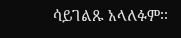ሳይገልጹ አላለፉም፡፡